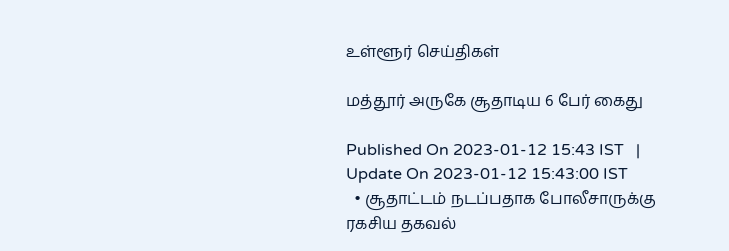உள்ளூர் செய்திகள்

மத்தூர் அருகே சூதாடிய 6 பேர் கைது

Published On 2023-01-12 15:43 IST   |   Update On 2023-01-12 15:43:00 IST
  • சூதாட்டம் நடப்பதாக போலீசாருக்கு ரகசிய தகவல்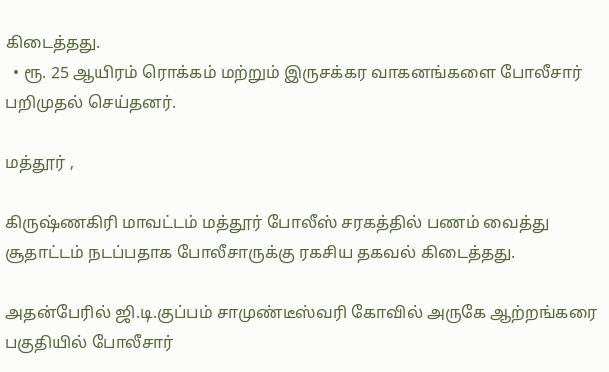கிடைத்தது.
  • ரூ. 25 ஆயிரம் ரொக்கம் மற்றும் இருசக்கர வாகனங்களை போலீசார் பறிமுதல் செய்தனர்.

மத்தூர் ,

கிருஷ்ணகிரி மாவட்டம் மத்தூர் போலீஸ் சரகத்தில் பணம் வைத்து சூதாட்டம் நடப்பதாக போலீசாருக்கு ரகசிய தகவல் கிடைத்தது.

அதன்பேரில் ஜி.டி.குப்பம் சாமுண்டீஸ்வரி கோவில் அருகே ஆற்றங்கரை பகுதியில் போலீசார்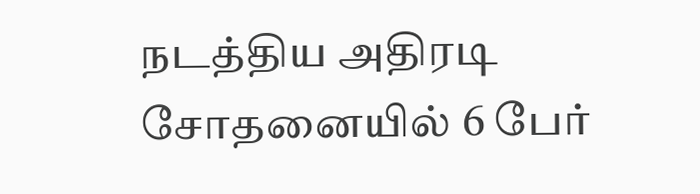நடத்திய அதிரடி சோதனையில் 6 பேர்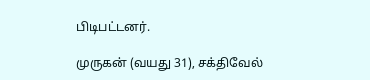பிடிபட்டனர்.

முருகன் (வயது 31), சக்திவேல்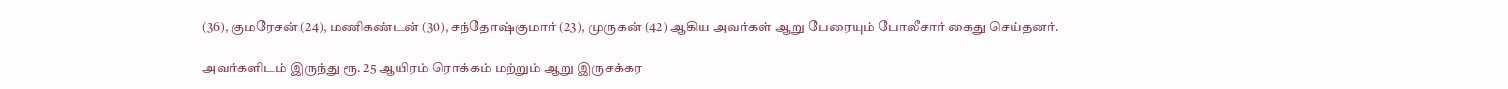(36), குமரேசன் (24), மணிகண்டன் (30), சந்தோஷ்குமார் (23), முருகன் (42) ஆகிய அவர்கள் ஆறு பேரையும் போலீசார் கைது செய்தனர்.

அவர்களிடம் இருந்து ரூ. 25 ஆயிரம் ரொக்கம் மற்றும் ஆறு இருசக்கர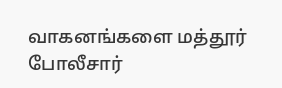வாகனங்களை மத்தூர் போலீசார்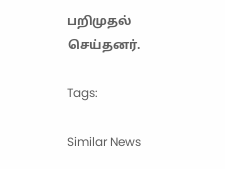பறிமுதல் செய்தனர்.

Tags:

Similar News